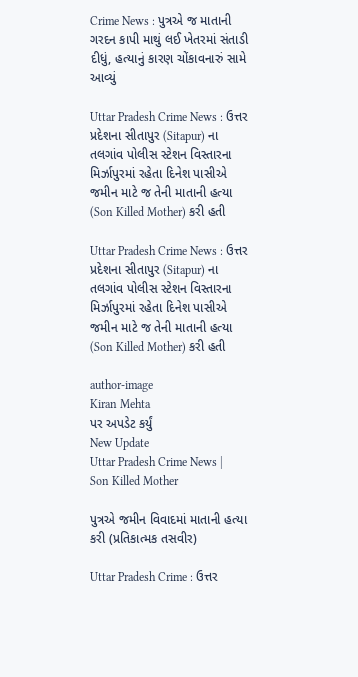Crime News : પુત્રએ જ માતાની ગરદન કાપી માથું લઈ ખેતરમાં સંતાડી દીધું, હત્યાનું કારણ ચોંકાવનારું સામે આવ્યું

Uttar Pradesh Crime News : ઉત્તર પ્રદેશના સીતાપુર (Sitapur) ના તલગાંવ પોલીસ સ્ટેશન વિસ્તારના મિર્ઝાપુરમાં રહેતા દિનેશ પાસીએ જમીન માટે જ તેની માતાની હત્યા (Son Killed Mother) કરી હતી

Uttar Pradesh Crime News : ઉત્તર પ્રદેશના સીતાપુર (Sitapur) ના તલગાંવ પોલીસ સ્ટેશન વિસ્તારના મિર્ઝાપુરમાં રહેતા દિનેશ પાસીએ જમીન માટે જ તેની માતાની હત્યા (Son Killed Mother) કરી હતી

author-image
Kiran Mehta
પર અપડેટ કર્યું
New Update
Uttar Pradesh Crime News | Son Killed Mother

પુત્રએ જમીન વિવાદમાં માતાની હત્યા કરી (પ્રતિકાત્મક તસવીર)

Uttar Pradesh Crime : ઉત્તર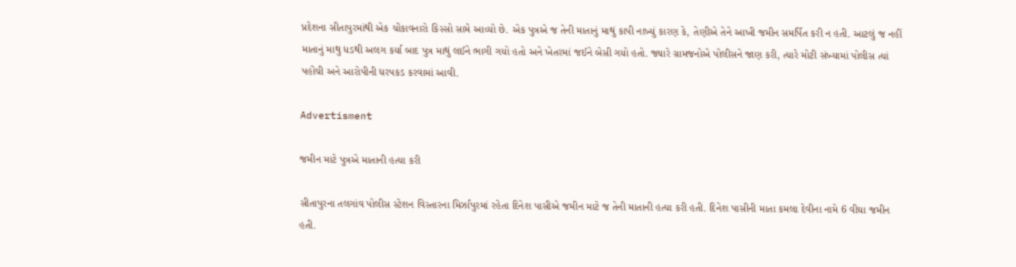પ્રદેશના સીતાપુરમાંથી એક ચોંકાવનારો કિસ્સો સામે આવ્યો છે. એક પુત્રએ જ તેની માતાનું માથું કાપી નાખ્યું કારણ કે, તેણીએ તેને આખી જમીન સમર્પિત કરી ન હતી. આટલું જ નહીં માતાનું માથુ ધડથી અલગ કર્યા બાદ પુત્ર માથું લઈને ભાગી ગયો હતો અને ખેતરમાં જઈને બેસી ગયો હતો. જ્યારે ગ્રામજનોએ પોલીસને જાણ કરી, ત્યારે મોટી સંખ્યામાં પોલીસ ત્યાં પહોંચી અને આરોપીની ધરપકડ કરવામાં આવી.

Advertisment

જમીન માટે પુત્રએ માતાની હત્યા કરી

સીતાપુરના તલગાંવ પોલીસ સ્ટેશન વિસ્તારના મિર્ઝાપુરમાં રહેતા દિનેશ પાસીએ જમીન માટે જ તેની માતાની હત્યા કરી હતી. દિનેશ પાસીની માતા કમલા દેવીના નામે 6 વીઘા જમીન હતી.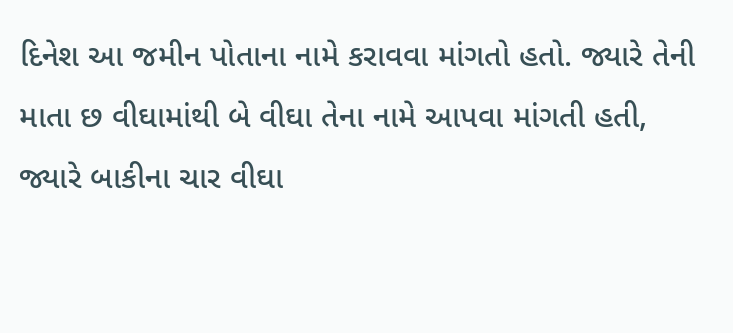દિનેશ આ જમીન પોતાના નામે કરાવવા માંગતો હતો. જ્યારે તેની માતા છ વીઘામાંથી બે વીઘા તેના નામે આપવા માંગતી હતી, જ્યારે બાકીના ચાર વીઘા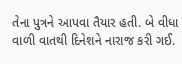તેના પુત્રને આપવા તૈયાર હતી. બે વીધા વાળી વાતથી દિનેશને નારાજ કરી ગઈ.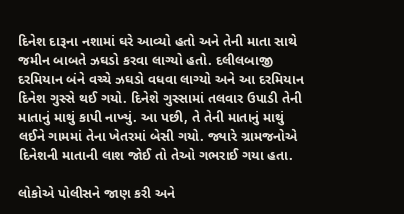દિનેશ દારૂના નશામાં ઘરે આવ્યો હતો અને તેની માતા સાથે જમીન બાબતે ઝઘડો કરવા લાગ્યો હતો. દલીલબાજી દરમિયાન બંને વચ્ચે ઝઘડો વધવા લાગ્યો અને આ દરમિયાન દિનેશ ગુસ્સે થઈ ગયો. દિનેશે ગુસ્સામાં તલવાર ઉપાડી તેની માતાનું માથું કાપી નાખ્યું. આ પછી, તે તેની માતાનું માથું લઈને ગામમાં તેના ખેતરમાં બેસી ગયો. જ્યારે ગ્રામજનોએ દિનેશની માતાની લાશ જોઈ તો તેઓ ગભરાઈ ગયા હતા.

લોકોએ પોલીસને જાણ કરી અને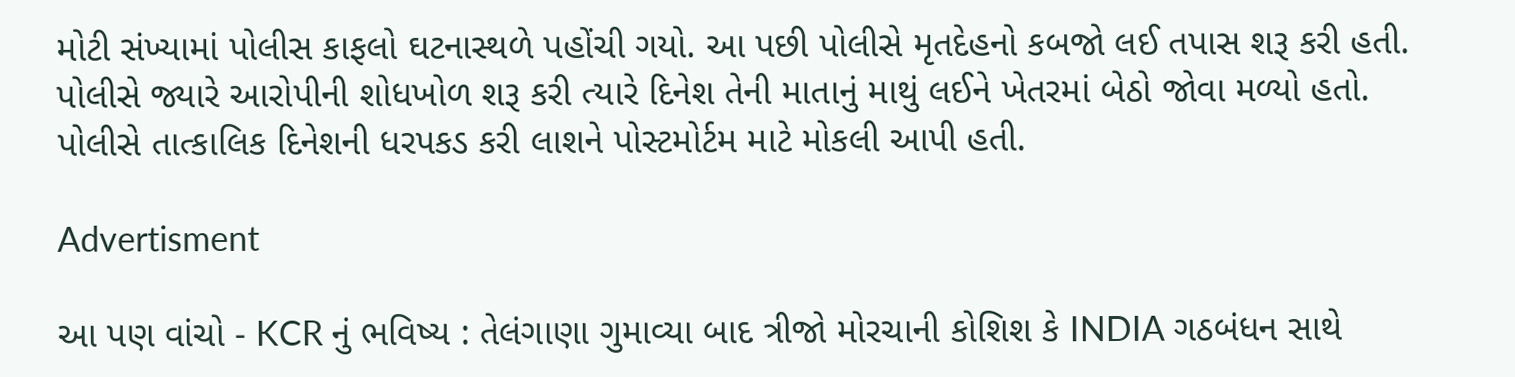મોટી સંખ્યામાં પોલીસ કાફલો ઘટનાસ્થળે પહોંચી ગયો. આ પછી પોલીસે મૃતદેહનો કબજો લઈ તપાસ શરૂ કરી હતી. પોલીસે જ્યારે આરોપીની શોધખોળ શરૂ કરી ત્યારે દિનેશ તેની માતાનું માથું લઈને ખેતરમાં બેઠો જોવા મળ્યો હતો. પોલીસે તાત્કાલિક દિનેશની ધરપકડ કરી લાશને પોસ્ટમોર્ટમ માટે મોકલી આપી હતી.

Advertisment

આ પણ વાંચો - KCR નું ભવિષ્ય : તેલંગાણા ગુમાવ્યા બાદ ત્રીજો મોરચાની કોશિશ કે INDIA ગઠબંધન સાથે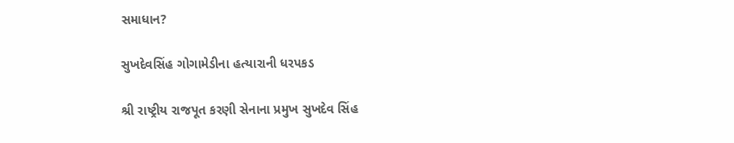સમાધાન?

સુખદેવસિંહ ગોગામેડીના હત્યારાની ધરપકડ

શ્રી રાષ્ટ્રીય રાજપૂત કરણી સેનાના પ્રમુખ સુખદેવ સિંહ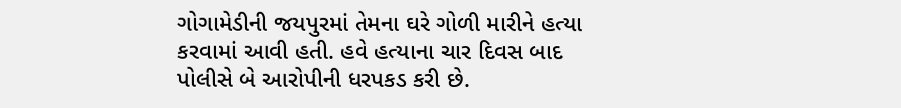ગોગામેડીની જયપુરમાં તેમના ઘરે ગોળી મારીને હત્યા કરવામાં આવી હતી. હવે હત્યાના ચાર દિવસ બાદ પોલીસે બે આરોપીની ધરપકડ કરી છે.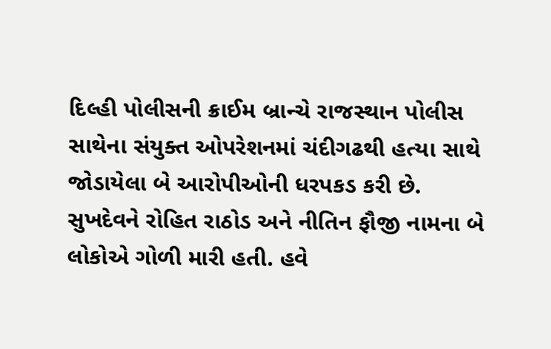દિલ્હી પોલીસની ક્રાઈમ બ્રાન્ચે રાજસ્થાન પોલીસ સાથેના સંયુક્ત ઓપરેશનમાં ચંદીગઢથી હત્યા સાથે જોડાયેલા બે આરોપીઓની ધરપકડ કરી છે. સુખદેવને રોહિત રાઠોડ અને નીતિન ફૌજી નામના બે લોકોએ ગોળી મારી હતી. હવે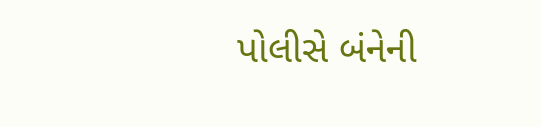પોલીસે બંનેની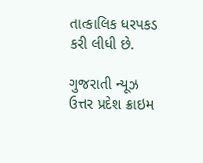તાત્કાલિક ધરપકડ કરી લીધી છે.

ગુજરાતી ન્યૂઝ ઉત્તર પ્રદેશ ક્રાઇમ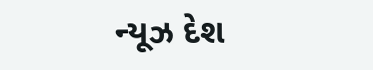ન્યૂઝ દેશ